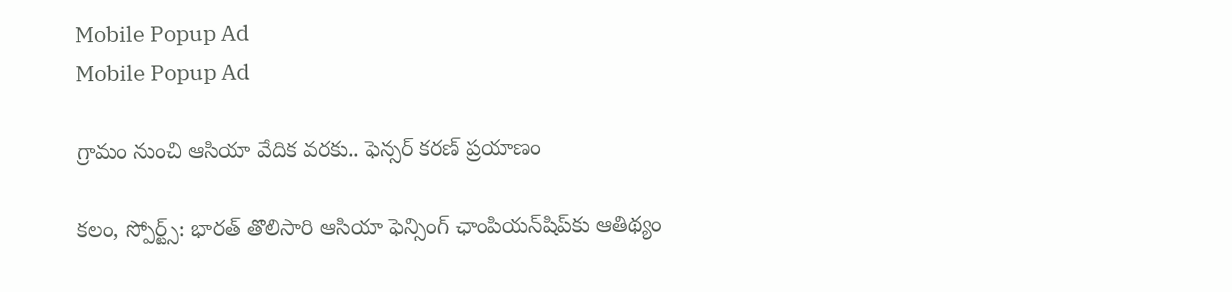Mobile Popup Ad
Mobile Popup Ad

గ్రామం నుంచి ఆసియా వేదిక వరకు.. ఫెన్సర్ కరణ్ ప్రయాణం

కలం, స్పోర్ట్స్: భారత్ తొలిసారి ఆసియా ఫెన్సింగ్ ఛాంపియన్‌షిప్‌కు ఆతిథ్యం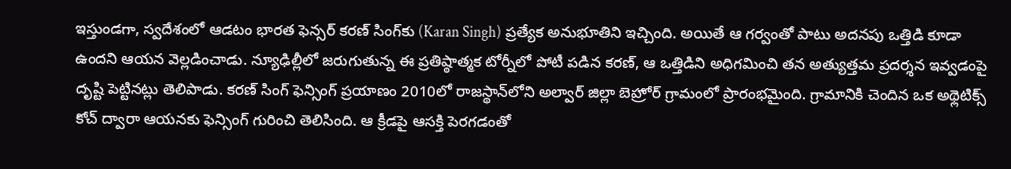ఇస్తుండగా, స్వదేశంలో ఆడటం భారత ఫెన్సర్ కరణ్ సింగ్‌కు (Karan Singh) ప్రత్యేక అనుభూతిని ఇచ్చింది. అయితే ఆ గర్వంతో పాటు అదనపు ఒత్తిడి కూడా ఉందని ఆయన వెల్లడించాడు. న్యూఢిల్లీలో జరుగుతున్న ఈ ప్రతిష్ఠాత్మక టోర్నీలో పోటీ పడిన కరణ్, ఆ ఒత్తిడిని అధిగమించి తన అత్యుత్తమ ప్రదర్శన ఇవ్వడంపై దృష్టి పెట్టినట్లు తెలిపాడు. కరణ్ సింగ్ ఫెన్సింగ్ ప్రయాణం 2010లో రాజస్థాన్‌లోని అల్వార్ జిల్లా బెహ్రోర్ గ్రామంలో ప్రారంభమైంది. గ్రామానికి చెందిన ఒక అథ్లెటిక్స్ కోచ్ ద్వారా ఆయనకు ఫెన్సింగ్ గురించి తెలిసింది. ఆ క్రీడపై ఆసక్తి పెరగడంతో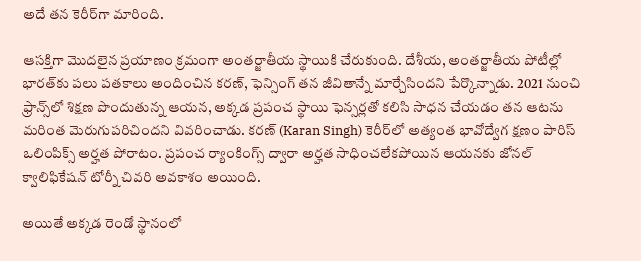అదే తన కెరీర్‌గా మారింది.

ఆసక్తిగా మొదలైన ప్రయాణం క్రమంగా అంతర్జాతీయ స్థాయికి చేరుకుంది. దేశీయ, అంతర్జాతీయ పోటీల్లో భారత్‌కు పలు పతకాలు అందించిన కరణ్, ఫెన్సింగ్ తన జీవితాన్నే మార్చేసిందని పేర్కొన్నాడు. 2021 నుంచి ఫ్రాన్స్‌లో శిక్షణ పొందుతున్న ఆయన, అక్కడ ప్రపంచ స్థాయి ఫెన్సర్లతో కలిసి సాధన చేయడం తన ఆటను మరింత మెరుగుపరిచిందని వివరించాడు. కరణ్ (Karan Singh) కెరీర్‌లో అత్యంత భావోద్వేగ క్షణం పారిస్ ఒలింపిక్స్ అర్హత పోరాటం. ప్రపంచ ర్యాంకింగ్స్ ద్వారా అర్హత సాధించలేకపోయిన ఆయనకు జోనల్ క్వాలిఫికేషన్ టోర్నీ చివరి అవకాశం అయింది.

అయితే అక్కడ రెండో స్థానంలో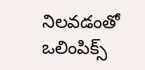నిలవడంతో ఒలింపిక్స్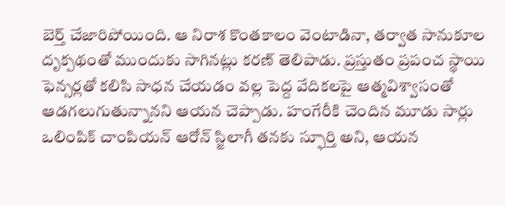బెర్త్ చేజారిపోయింది. ఆ నిరాశ కొంతకాలం వెంటాడినా, తర్వాత సానుకూల దృక్పథంతో ముందుకు సాగినట్లు కరణ్ తెలిపాడు. ప్రస్తుతం ప్రపంచ స్థాయి ఫెన్సర్లతో కలిసి సాధన చేయడం వల్ల పెద్ద వేదికలపై ఆత్మవిశ్వాసంతో ఆడగలుగుతున్నానని ఆయన చెప్పాడు. హంగేరీకి చెందిన మూడు సార్లు ఒలింపిక్ చాంపియన్ ఆరోన్ స్జిలాగీ తనకు స్ఫూర్తి అని, ఆయన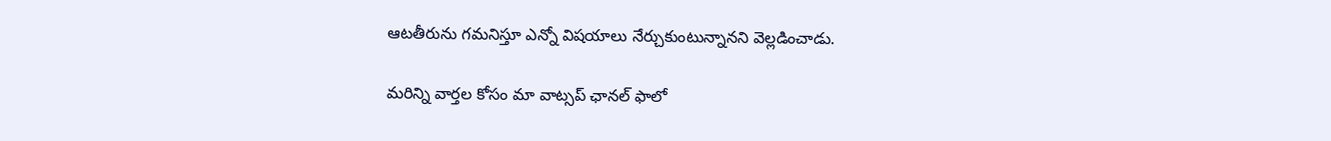ఆటతీరును గమనిస్తూ ఎన్నో విషయాలు నేర్చుకుంటున్నానని వెల్లడించాడు.

మ‌రిన్ని వార్త‌ల కోసం మా వాట్స‌ప్ ఛాన‌ల్ ఫాలో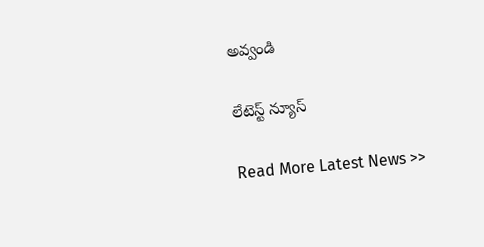అవ్వండి

లేటెస్ట్ న్యూస్‌

Read More Latest News >>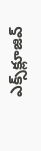ఎక్స్‌క్లూజివ్‌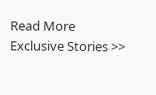Read More Exclusive Stories >>